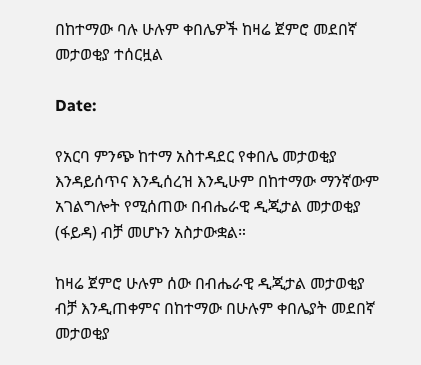በከተማው ባሉ ሁሉም ቀበሌዎች ከዛሬ ጀምሮ መደበኛ መታወቂያ ተሰርዟል

Date:

የአርባ ምንጭ ከተማ አስተዳደር የቀበሌ መታወቂያ እንዳይሰጥና እንዲሰረዝ እንዲሁም በከተማው ማንኛውም አገልግሎት የሚሰጠው በብሔራዊ ዲጂታል መታወቂያ (ፋይዳ) ብቻ መሆኑን አስታውቋል።

ከዛሬ ጀምሮ ሁሉም ሰው በብሔራዊ ዲጂታል መታወቂያ ብቻ እንዲጠቀምና በከተማው በሁሉም ቀበሌያት መደበኛ መታወቂያ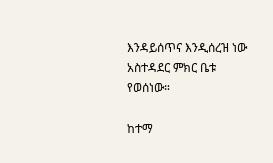እንዳይሰጥና እንዲሰረዝ ነው አስተዳደር ምክር ቤቱ የወሰነው።

ከተማ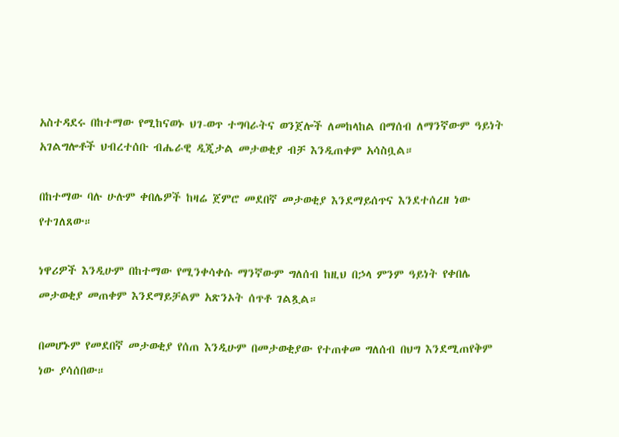አስተዳደሩ በከተማው የሚከናወኑ ህገ-ወጥ ተግባራትና ወንጀሎች ለመከላከል በማሰብ ለማንኛውም ዓይነት አገልግሎቶች ህብረተሰቡ ብሔራዊ ዲጂታል መታወቂያ ብቻ እንዲጠቀም አሳስቧል።

በከተማው ባሉ ሁሉም ቀበሌዎች ከዛሬ ጀምሮ መደበኛ መታወቂያ እንደማይሰጥና እንደተሰረዘ ነው የተገለጸው።

ነዋሪዎች እንዲሁም በከተማው የሚንቀሳቀሱ ማንኛውም ግለሰብ ከዚህ በኃላ ምንም ዓይነት የቀበሌ መታወቂያ መጠቀም እንደማይቻልም አጽንኦት ሰጥቶ ገልጿል።

በመሆኑም የመደበኛ መታወቂያ የሰጠ እንዲሁም በመታወቂያው የተጠቀመ ግለሰብ በህግ እንደሚጠየቅም ነው ያሳሰበው።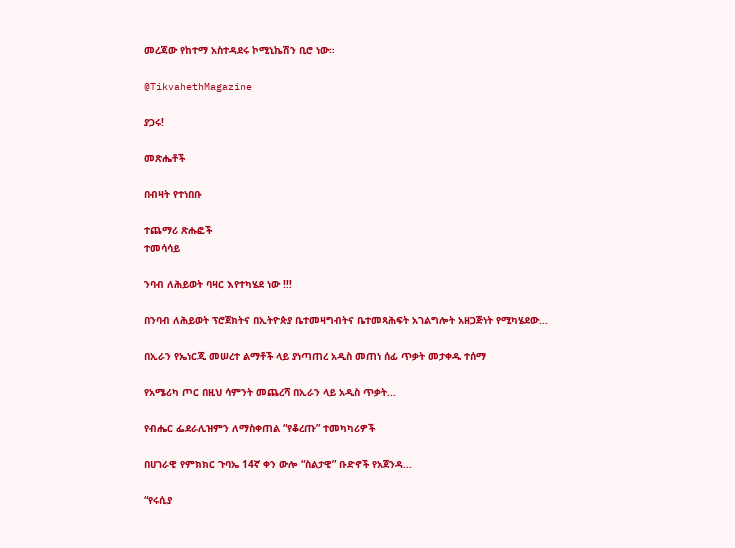መረጃው የከተማ አስተዳደሩ ኮሚኒኬሽን ቢሮ ነው።

@TikvahethMagazine

ያጋሩ!

መጽሔቶች

በብዛት የተነበቡ

ተጨማሪ ጽሑፎች
ተመሳሳይ

ንባብ ለሕይወት ባዛር እየተካሄደ ነው !!!

በንባብ ለሕይወት ፕሮጀክትና በኢትዮጵያ ቤተመዛግብትና ቤተመጻሕፍት አገልግሎት አዘጋጅነት የሚካሄደው...

በኢራን የኤነርጂ መሠረተ ልማቶች ላይ ያነጣጠረ አዲስ መጠነ ሰፊ ጥቃት መታቀዱ ተሰማ

የአሜሪካ ጦር በዚህ ሳምንት መጨረሻ በኢራን ላይ አዲስ ጥቃት...

የብሔር ፌደራሊዝምን ለማስቀጠል “የቆረጡ” ተመካካሪዎች

በሀገራዊ የምክክር ጉባኤ 14ኛ ቀን ውሎ “ስልታዊ” ቡድኖች የአጀንዳ...

“የሩሲያ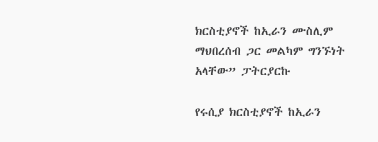ክርስቲያኖች ከኢራን ሙስሊም ማህበረሰብ ጋር መልካም ግንኙነት አላቸው” ፓትርያርኩ

የሩሲያ ክርስቲያኖች ከኢራን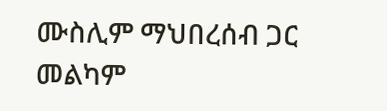ሙስሊም ማህበረሰብ ጋር መልካም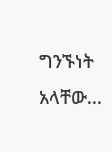ግንኙነት አላቸው...